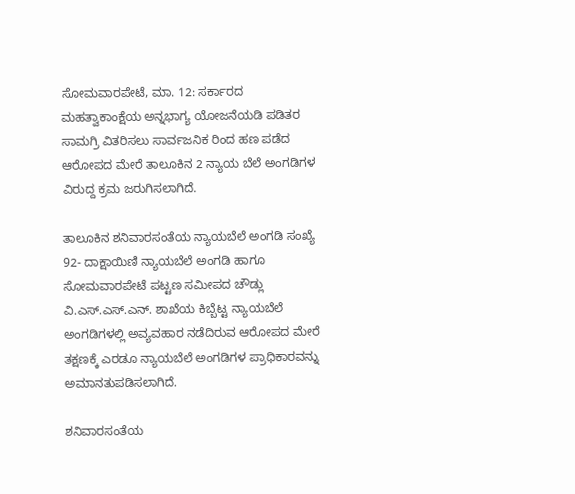ಸೋಮವಾರಪೇಟೆ, ಮಾ. 12: ಸರ್ಕಾರದ ಮಹತ್ವಾಕಾಂಕ್ಷೆಯ ಅನ್ನಭಾಗ್ಯ ಯೋಜನೆಯಡಿ ಪಡಿತರ ಸಾಮಗ್ರಿ ವಿತರಿಸಲು ಸಾರ್ವಜನಿಕ ರಿಂದ ಹಣ ಪಡೆದ ಆರೋಪದ ಮೇರೆ ತಾಲೂಕಿನ 2 ನ್ಯಾಯ ಬೆಲೆ ಅಂಗಡಿಗಳ ವಿರುದ್ದ ಕ್ರಮ ಜರುಗಿಸಲಾಗಿದೆ.

ತಾಲೂಕಿನ ಶನಿವಾರಸಂತೆಯ ನ್ಯಾಯಬೆಲೆ ಅಂಗಡಿ ಸಂಖ್ಯೆ 92- ದಾಕ್ಷಾಯಿಣಿ ನ್ಯಾಯಬೆಲೆ ಅಂಗಡಿ ಹಾಗೂ ಸೋಮವಾರಪೇಟೆ ಪಟ್ಟಣ ಸಮೀಪದ ಚೌಡ್ಲು ವಿ.ಎಸ್.ಎಸ್.ಎನ್. ಶಾಖೆಯ ಕಿಬ್ಬೆಟ್ಟ ನ್ಯಾಯಬೆಲೆ ಅಂಗಡಿಗಳಲ್ಲಿ ಅವ್ಯವಹಾರ ನಡೆದಿರುವ ಆರೋಪದ ಮೇರೆ ತಕ್ಷಣಕ್ಕೆ ಎರಡೂ ನ್ಯಾಯಬೆಲೆ ಅಂಗಡಿಗಳ ಪ್ರಾಧಿಕಾರವನ್ನು ಅಮಾನತುಪಡಿಸಲಾಗಿದೆ.

ಶನಿವಾರಸಂತೆಯ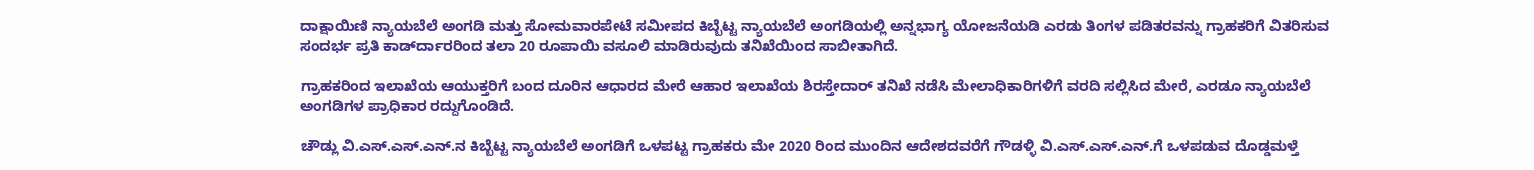ದಾಕ್ಷಾಯಿಣಿ ನ್ಯಾಯಬೆಲೆ ಅಂಗಡಿ ಮತ್ತು ಸೋಮವಾರಪೇಟೆ ಸಮೀಪದ ಕಿಬ್ಬೆಟ್ಟ ನ್ಯಾಯಬೆಲೆ ಅಂಗಡಿಯಲ್ಲಿ ಅನ್ನಭಾಗ್ಯ ಯೋಜನೆಯಡಿ ಎರಡು ತಿಂಗಳ ಪಡಿತರವನ್ನು ಗ್ರಾಹಕರಿಗೆ ವಿತರಿಸುವ ಸಂದರ್ಭ ಪ್ರತಿ ಕಾರ್ಡ್‍ದಾರರಿಂದ ತಲಾ 20 ರೂಪಾಯಿ ವಸೂಲಿ ಮಾಡಿರುವುದು ತನಿಖೆಯಿಂದ ಸಾಬೀತಾಗಿದೆ.

ಗ್ರಾಹಕರಿಂದ ಇಲಾಖೆಯ ಆಯುಕ್ತರಿಗೆ ಬಂದ ದೂರಿನ ಆಧಾರದ ಮೇರೆ ಆಹಾರ ಇಲಾಖೆಯ ಶಿರಸ್ತೇದಾರ್ ತನಿಖೆ ನಡೆಸಿ ಮೇಲಾಧಿಕಾರಿಗಳಿಗೆ ವರದಿ ಸಲ್ಲಿಸಿದ ಮೇರೆ, ಎರಡೂ ನ್ಯಾಯಬೆಲೆ ಅಂಗಡಿಗಳ ಪ್ರಾಧಿಕಾರ ರದ್ದುಗೊಂಡಿದೆ.

ಚೌಡ್ಲು ವಿ.ಎಸ್.ಎಸ್.ಎನ್.ನ ಕಿಬ್ಬೆಟ್ಟ ನ್ಯಾಯಬೆಲೆ ಅಂಗಡಿಗೆ ಒಳಪಟ್ಟ ಗ್ರಾಹಕರು ಮೇ 2020 ರಿಂದ ಮುಂದಿನ ಆದೇಶದವರೆಗೆ ಗೌಡಳ್ಳಿ ವಿ.ಎಸ್.ಎಸ್.ಎನ್.ಗೆ ಒಳಪಡುವ ದೊಡ್ಡಮಳ್ತೆ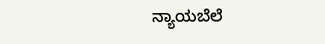ನ್ಯಾಯಬೆಲೆ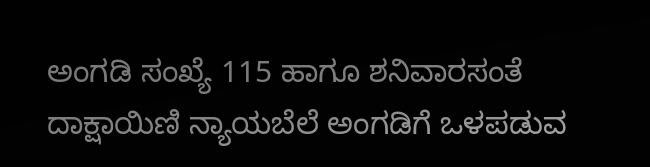ಅಂಗಡಿ ಸಂಖ್ಯೆ 115 ಹಾಗೂ ಶನಿವಾರಸಂತೆ ದಾಕ್ಷಾಯಿಣಿ ನ್ಯಾಯಬೆಲೆ ಅಂಗಡಿಗೆ ಒಳಪಡುವ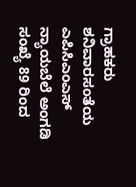ಗ್ರಾಹಕರು ಶನಿವಾರಸಂತೆಯ ಎಪಿಸಿಎಂಎಸ್ ನ್ಯಾಯಬೆಲೆ ಅಂಗಡಿ ಸಂಖ್ಯೆ 89 ರಿಂದ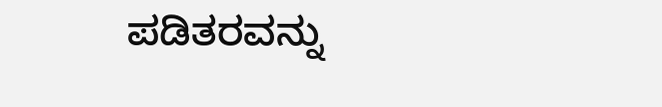ಪಡಿತರವನ್ನು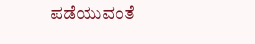ಪಡೆಯುವಂತೆ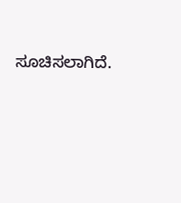ಸೂಚಿಸಲಾಗಿದೆ.